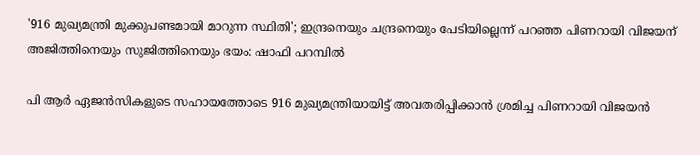'916 മുഖ്യമന്ത്രി മുക്കുപണ്ടമായി മാറുന്ന സ്ഥിതി'; ഇന്ദ്രനെയും ചന്ദ്രനെയും പേടിയില്ലെന്ന് പറഞ്ഞ പിണറായി വിജയന് അജിത്തിനെയും സുജിത്തിനെയും ഭയം: ഷാഫി പറമ്പിൽ

പി ആർ ഏജൻസികളുടെ സഹായത്തോടെ 916 മുഖ്യമന്ത്രിയായിട്ട് അവതരിപ്പിക്കാൻ ശ്രമിച്ച പിണറായി വിജയൻ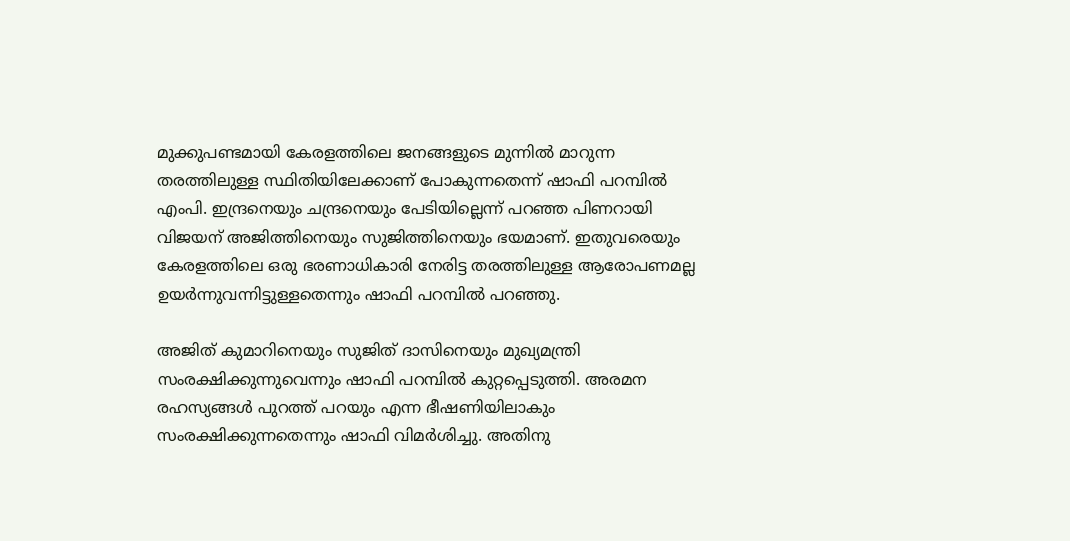മുക്കുപണ്ടമായി കേരളത്തിലെ ജനങ്ങളുടെ മുന്നിൽ മാറുന്ന തരത്തിലുള്ള സ്ഥിതിയിലേക്കാണ് പോകുന്നതെന്ന് ഷാഫി പറമ്പിൽ എംപി. ഇന്ദ്രനെയും ചന്ദ്രനെയും പേടിയില്ലെന്ന് പറഞ്ഞ പിണറായി വിജയന് അജിത്തിനെയും സുജിത്തിനെയും ഭയമാണ്. ഇതുവരെയും കേരളത്തിലെ ഒരു ഭരണാധികാരി നേരിട്ട തരത്തിലുള്ള ആരോപണമല്ല ഉയർന്നുവന്നിട്ടുള്ളതെന്നും ഷാഫി പറമ്പിൽ പറഞ്ഞു.

അജിത് കുമാറിനെയും സുജിത് ദാസിനെയും മുഖ്യമന്ത്രി സംരക്ഷിക്കുന്നുവെന്നും ഷാഫി പറമ്പിൽ കുറ്റപ്പെടുത്തി. അരമന രഹസ്യങ്ങൾ പുറത്ത് പറയും എന്ന ഭീഷണിയിലാകും സംരക്ഷിക്കുന്നതെന്നും ഷാഫി വിമർശിച്ചു. അതിനു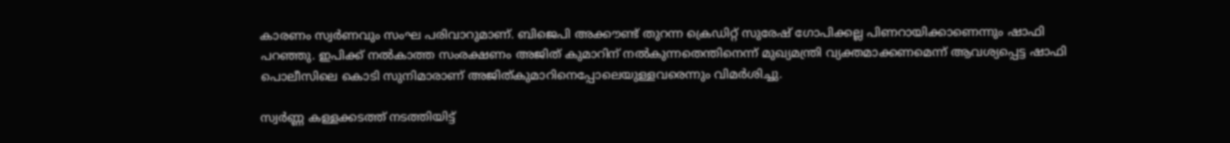കാരണം സ്വർണവും സംഘ പരിവാറുമാണ്. ബിജെപി അക്കൗണ്ട് തുറന്ന ക്രെഡിറ്റ്‌ സുരേഷ് ഗോപിക്കല്ല പിണറായിക്കാണെന്നും ഷാഫി പറഞ്ഞു. ഇപിക്ക് നൽകാത്ത സംരക്ഷണം അജിത് കുമാറിന് നൽകുന്നതെന്തിനെന്ന് മുഖ്യമന്ത്രി വ്യക്തമാക്കണമെന്ന് ആവശ്യപ്പെട്ട ഷാഫി പൊലീസിലെ കൊടി സുനിമാരാണ് അജിത്കുമാറിനെപ്പോലെയുള്ളവരെന്നും വിമർശിച്ചു.

സ്വർണ്ണ കള്ളക്കടത്ത് നടത്തിയിട്ട്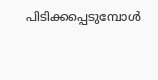പിടിക്കപ്പെടുമ്പോൾ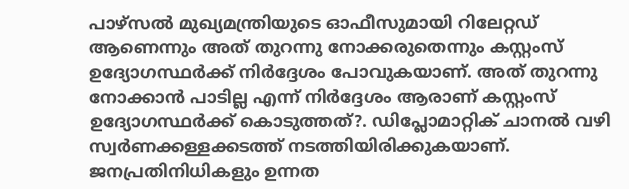പാഴ്സൽ മുഖ്യമന്ത്രിയുടെ ഓഫീസുമായി റിലേറ്റഡ് ആണെന്നും അത് തുറന്നു നോക്കരുതെന്നും കസ്റ്റംസ് ഉദ്യോഗസ്ഥർക്ക് നിർദ്ദേശം പോവുകയാണ്. അത് തുറന്നു നോക്കാൻ പാടില്ല എന്ന് നിർദ്ദേശം ആരാണ് കസ്റ്റംസ് ഉദ്യോഗസ്ഥർക്ക് കൊടുത്തത്?. ഡിപ്ലോമാറ്റിക് ചാനൽ വഴി സ്വർണക്കള്ളക്കടത്ത് നടത്തിയിരിക്കുകയാണ്. ജനപ്രതിനിധികളും ഉന്നത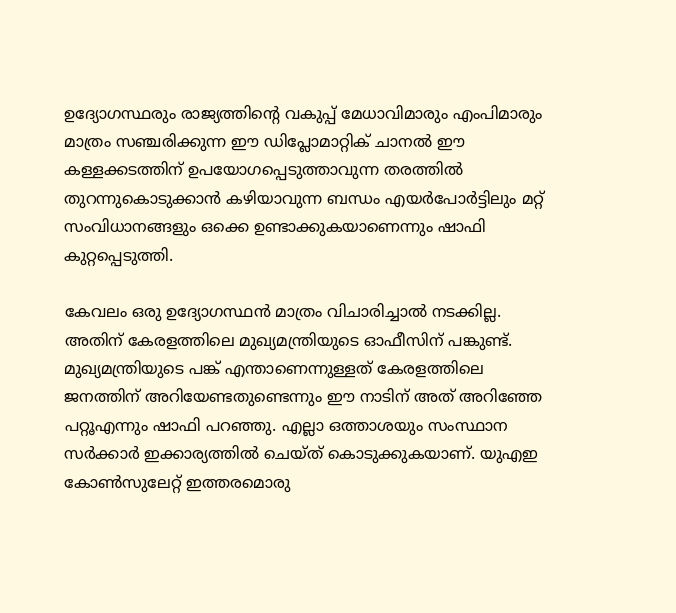ഉദ്യോഗസ്ഥരും രാജ്യത്തിന്റെ വകുപ്പ് മേധാവിമാരും എംപിമാരും മാത്രം സഞ്ചരിക്കുന്ന ഈ ഡിപ്ലോമാറ്റിക് ചാനൽ ഈ കള്ളക്കടത്തിന് ഉപയോഗപ്പെടുത്താവുന്ന തരത്തിൽ തുറന്നുകൊടുക്കാൻ കഴിയാവുന്ന ബന്ധം എയർപോർട്ടിലും മറ്റ് സംവിധാനങ്ങളും ഒക്കെ ഉണ്ടാക്കുകയാണെന്നും ഷാഫി കുറ്റപ്പെടുത്തി.

കേവലം ഒരു ഉദ്യോഗസ്ഥൻ മാത്രം വിചാരിച്ചാൽ നടക്കില്ല. അതിന് കേരളത്തിലെ മുഖ്യമന്ത്രിയുടെ ഓഫീസിന് പങ്കുണ്ട്. മുഖ്യമന്ത്രിയുടെ പങ്ക് എന്താണെന്നുള്ളത് കേരളത്തിലെ ജനത്തിന് അറിയേണ്ടതുണ്ടെന്നും ഈ നാടിന് അത് അറിഞ്ഞേ പറ്റൂഎന്നും ഷാഫി പറഞ്ഞു. എല്ലാ ഒത്താശയും സംസ്ഥാന സർക്കാർ ഇക്കാര്യത്തിൽ ചെയ്ത് കൊടുക്കുകയാണ്. യുഎഇ കോൺസുലേറ്റ് ഇത്തരമൊരു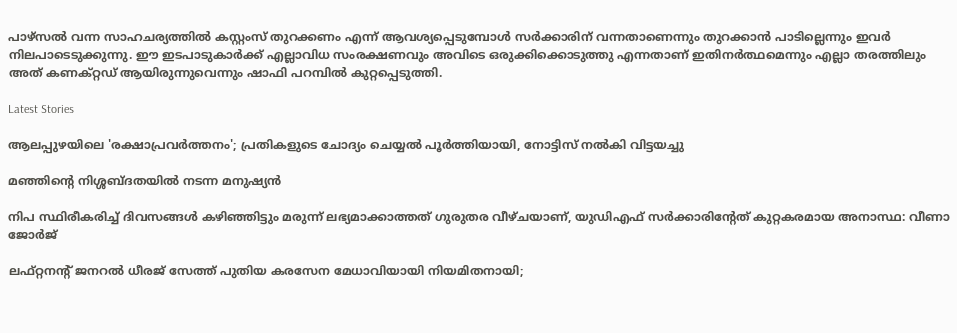പാഴ്സൽ വന്ന സാഹചര്യത്തിൽ കസ്റ്റംസ് തുറക്കണം എന്ന് ആവശ്യപ്പെടുമ്പോൾ സർക്കാരിന് വന്നതാണെന്നും തുറക്കാൻ പാടില്ലെന്നും ഇവർ നിലപാടെടുക്കുന്നു. ഈ ഇടപാടുകാർക്ക് എല്ലാവിധ സംരക്ഷണവും അവിടെ ഒരുക്കിക്കൊടുത്തു എന്നതാണ് ഇതിനർത്ഥമെന്നും എല്ലാ തരത്തിലും അത് കണക്റ്റഡ് ആയിരുന്നുവെന്നും ഷാഫി പറമ്പിൽ കുറ്റപ്പെടുത്തി.

Latest Stories

ആലപ്പുഴയിലെ 'രക്ഷാപ്രവർത്തനം'; പ്രതികളുടെ ചോദ്യം ചെയ്യൽ പൂർത്തിയായി, നോട്ടിസ് നൽകി വിട്ടയച്ചു

മഞ്ഞിന്റെ നിശ്ശബ്ദതയിൽ നടന്ന മനുഷ്യൻ

നിപ സ്ഥിരീകരിച്ച് ദിവസങ്ങൾ കഴിഞ്ഞിട്ടും മരുന്ന് ലഭ്യമാക്കാത്തത് ഗുരുതര വീഴ്ചയാണ്, യുഡിഎഫ് സർക്കാരിന്റേത് കുറ്റകരമായ അനാസ്ഥ: വീണാ ജോർജ്

ലഫ്റ്റനന്റ് ജനറൽ ധീരജ് സേത്ത് പുതിയ കരസേന മേധാവിയായി നിയമിതനായി;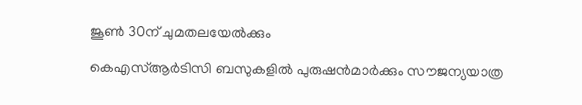ജൂൺ 30ന് ചുമതലയേൽക്കും

കെഎസ്ആർടിസി ബസുകളിൽ പുരുഷൻമാർക്കും സൗജന്യയാത്ര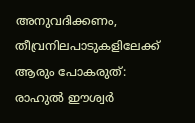അനുവദിക്കണം, തീവ്രനിലപാടുകളിലേക്ക് ആരും പോകരുത്: രാഹുൽ ഈശ്വർ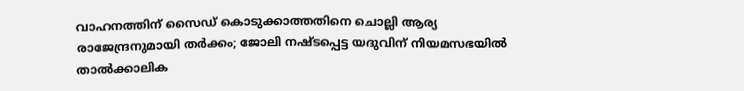വാഹനത്തിന് സൈഡ് കൊടുക്കാത്തതിനെ ചൊല്ലി ആര്യ രാജേന്ദ്രനുമായി തർക്കം; ജോലി നഷ്ടപ്പെട്ട യദുവിന് നിയമസഭയിൽ താൽക്കാലിക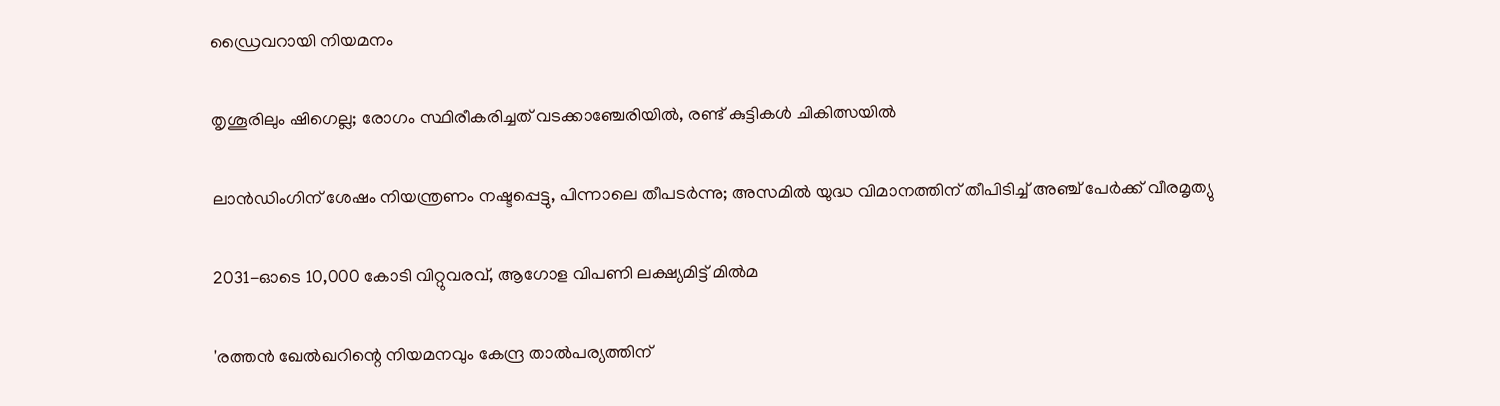ഡ്രൈവറായി നിയമനം

തൃശൂരിലും ഷിഗെല്ല; രോഗം സ്ഥിരീകരിച്ചത് വടക്കാഞ്ചേരിയിൽ, രണ്ട് കുട്ടികൾ ചികിത്സയിൽ

ലാൻഡിംഗിന് ശേഷം നിയന്ത്രണം നഷ്ടപ്പെട്ടു, പിന്നാലെ തീപടർന്നു; അസമിൽ യുദ്ധ വിമാനത്തിന് തീപിടിച്ച് അഞ്ച് പേർക്ക് വീരമൃത്യു

2031-ഓടെ 10,000 കോടി വിറ്റുവരവ്, ആഗോള വിപണി ലക്ഷ്യമിട്ട് മിൽമ

'രത്തൻ ഖേൽഖറിന്റെ നിയമനവും കേന്ദ്ര താൽപര്യത്തിന്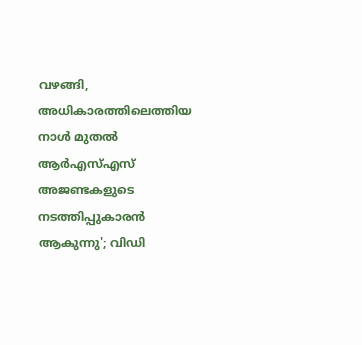വഴങ്ങി, അധികാരത്തിലെത്തിയ നാൾ മുതൽ ആർഎസ്എസ് അജണ്ടകളുടെ നടത്തിപ്പുകാരൻ ആകുന്നു'; വിഡി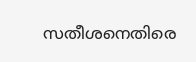സതീശനെതിരെ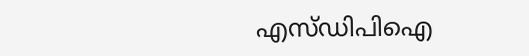എസ്ഡിപിഐ